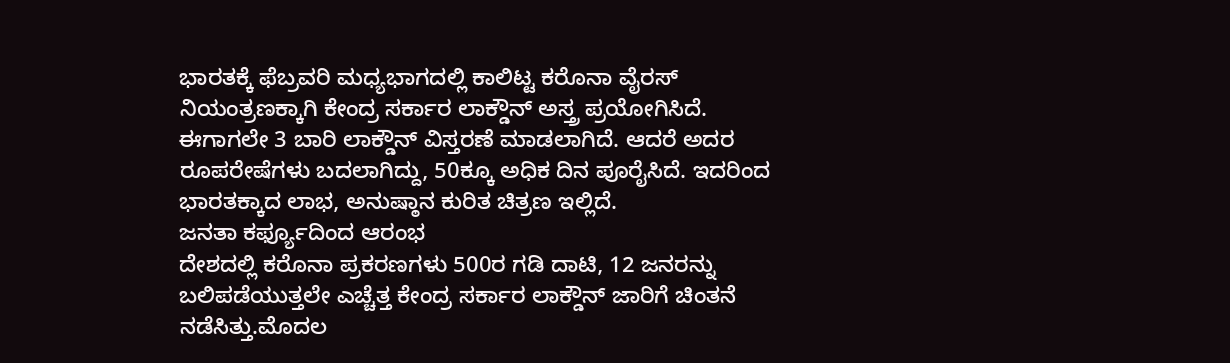ಭಾರತಕ್ಕೆ ಫೆಬ್ರವರಿ ಮಧ್ಯಭಾಗದಲ್ಲಿ ಕಾಲಿಟ್ಟ ಕರೊನಾ ವೈರಸ್ ನಿಯಂತ್ರಣಕ್ಕಾಗಿ ಕೇಂದ್ರ ಸರ್ಕಾರ ಲಾಕ್ಡೌನ್ ಅಸ್ತ್ರ ಪ್ರಯೋಗಿಸಿದೆ. ಈಗಾಗಲೇ 3 ಬಾರಿ ಲಾಕ್ಡೌನ್ ವಿಸ್ತರಣೆ ಮಾಡಲಾಗಿದೆ. ಆದರೆ ಅದರ ರೂಪರೇಷೆಗಳು ಬದಲಾಗಿದ್ದು, 50ಕ್ಕೂ ಅಧಿಕ ದಿನ ಪೂರೈಸಿದೆ. ಇದರಿಂದ ಭಾರತಕ್ಕಾದ ಲಾಭ, ಅನುಷ್ಠಾನ ಕುರಿತ ಚಿತ್ರಣ ಇಲ್ಲಿದೆ.
ಜನತಾ ಕರ್ಫ್ಯೂದಿಂದ ಆರಂಭ
ದೇಶದಲ್ಲಿ ಕರೊನಾ ಪ್ರಕರಣಗಳು 500ರ ಗಡಿ ದಾಟಿ, 12 ಜನರನ್ನು ಬಲಿಪಡೆಯುತ್ತಲೇ ಎಚ್ಚೆತ್ತ ಕೇಂದ್ರ ಸರ್ಕಾರ ಲಾಕ್ಡೌನ್ ಜಾರಿಗೆ ಚಿಂತನೆ ನಡೆಸಿತ್ತು.ಮೊದಲ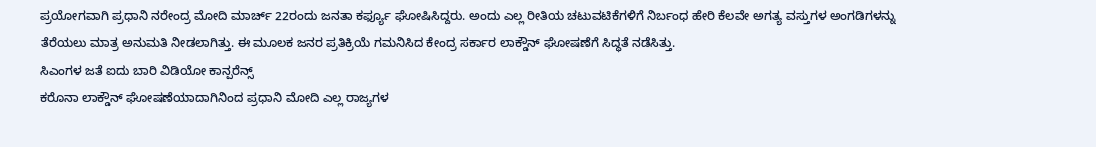ಪ್ರಯೋಗವಾಗಿ ಪ್ರಧಾನಿ ನರೇಂದ್ರ ಮೋದಿ ಮಾರ್ಚ್ 22ರಂದು ಜನತಾ ಕರ್ಫ್ಯೂ ಘೋಷಿಸಿದ್ದರು. ಅಂದು ಎಲ್ಲ ರೀತಿಯ ಚಟುವಟಿಕೆಗಳಿಗೆ ನಿರ್ಬಂಧ ಹೇರಿ ಕೆಲವೇ ಅಗತ್ಯ ವಸ್ತುಗಳ ಅಂಗಡಿಗಳನ್ನು ತೆರೆಯಲು ಮಾತ್ರ ಅನುಮತಿ ನೀಡಲಾಗಿತ್ತು. ಈ ಮೂಲಕ ಜನರ ಪ್ರತಿಕ್ರಿಯೆ ಗಮನಿಸಿದ ಕೇಂದ್ರ ಸರ್ಕಾರ ಲಾಕ್ಡೌನ್ ಘೋಷಣೆಗೆ ಸಿದ್ಧತೆ ನಡೆಸಿತ್ತು.
ಸಿಎಂಗಳ ಜತೆ ಐದು ಬಾರಿ ವಿಡಿಯೋ ಕಾನ್ಪರೆನ್ಸ್
ಕರೊನಾ ಲಾಕ್ಡೌನ್ ಘೋಷಣೆಯಾದಾಗಿನಿಂದ ಪ್ರಧಾನಿ ಮೋದಿ ಎಲ್ಲ ರಾಜ್ಯಗಳ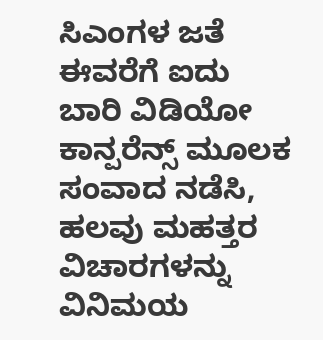ಸಿಎಂಗಳ ಜತೆ ಈವರೆಗೆ ಐದು ಬಾರಿ ವಿಡಿಯೋ ಕಾನ್ಪರೆನ್ಸ್ ಮೂಲಕ ಸಂವಾದ ನಡೆಸಿ, ಹಲವು ಮಹತ್ತರ ವಿಚಾರಗಳನ್ನು ವಿನಿಮಯ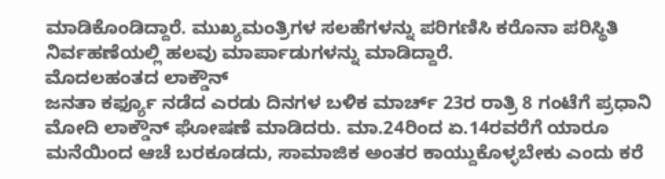ಮಾಡಿಕೊಂಡಿದ್ದಾರೆ. ಮುಖ್ಯಮಂತ್ರಿಗಳ ಸಲಹೆಗಳನ್ನು ಪರಿಗಣಿಸಿ ಕರೊನಾ ಪರಿಸ್ಥಿತಿ ನಿರ್ವಹಣೆಯಲ್ಲಿ ಹಲವು ಮಾರ್ಪಾಡುಗಳನ್ನು ಮಾಡಿದ್ದಾರೆ.
ಮೊದಲಹಂತದ ಲಾಕ್ಡೌನ್
ಜನತಾ ಕರ್ಫ್ಯೂ ನಡೆದ ಎರಡು ದಿನಗಳ ಬಳಿಕ ಮಾರ್ಚ್ 23ರ ರಾತ್ರಿ 8 ಗಂಟೆಗೆ ಪ್ರಧಾನಿ ಮೋದಿ ಲಾಕ್ಡೌನ್ ಘೋಷಣೆ ಮಾಡಿದರು. ಮಾ.24ರಿಂದ ಏ.14ರವರೆಗೆ ಯಾರೂ ಮನೆಯಿಂದ ಆಚೆ ಬರಕೂಡದು, ಸಾಮಾಜಿಕ ಅಂತರ ಕಾಯ್ದುಕೊಳ್ಳಬೇಕು ಎಂದು ಕರೆ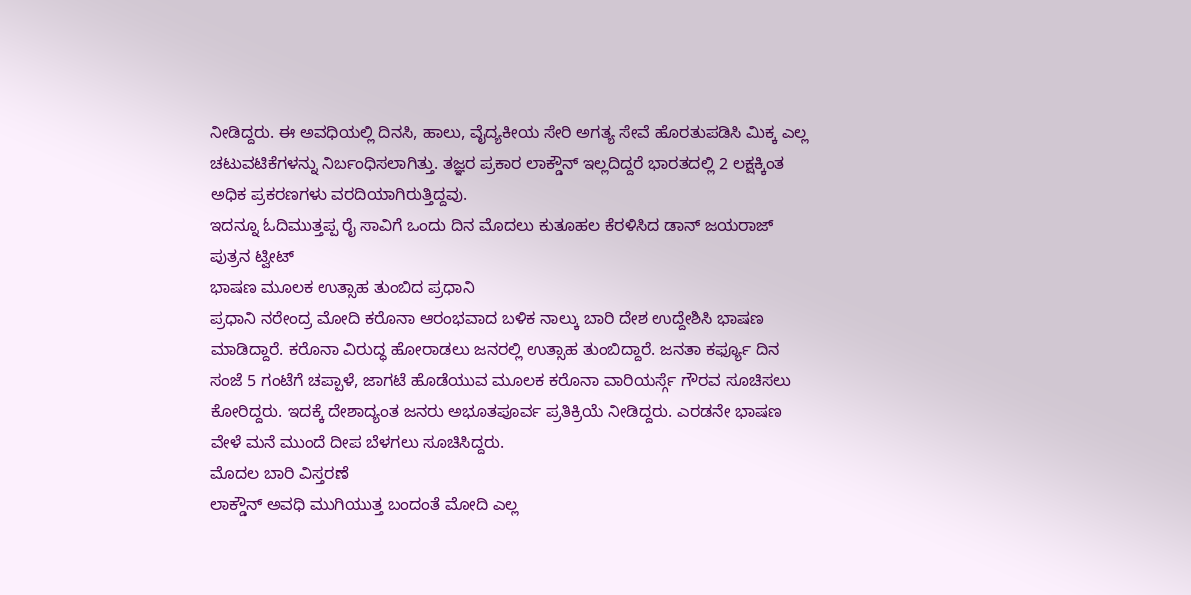ನೀಡಿದ್ದರು. ಈ ಅವಧಿಯಲ್ಲಿ ದಿನಸಿ, ಹಾಲು, ವೈದ್ಯಕೀಯ ಸೇರಿ ಅಗತ್ಯ ಸೇವೆ ಹೊರತುಪಡಿಸಿ ಮಿಕ್ಕ ಎಲ್ಲ ಚಟುವಟಿಕೆಗಳನ್ನು ನಿರ್ಬಂಧಿಸಲಾಗಿತ್ತು. ತಜ್ಞರ ಪ್ರಕಾರ ಲಾಕ್ಡೌನ್ ಇಲ್ಲದಿದ್ದರೆ ಭಾರತದಲ್ಲಿ 2 ಲಕ್ಷಕ್ಕಿಂತ ಅಧಿಕ ಪ್ರಕರಣಗಳು ವರದಿಯಾಗಿರುತ್ತಿದ್ದವು.
ಇದನ್ನೂ ಓದಿಮುತ್ತಪ್ಪ ರೈ ಸಾವಿಗೆ ಒಂದು ದಿನ ಮೊದಲು ಕುತೂಹಲ ಕೆರಳಿಸಿದ ಡಾನ್ ಜಯರಾಜ್ ಪುತ್ರನ ಟ್ವೀಟ್
ಭಾಷಣ ಮೂಲಕ ಉತ್ಸಾಹ ತುಂಬಿದ ಪ್ರಧಾನಿ
ಪ್ರಧಾನಿ ನರೇಂದ್ರ ಮೋದಿ ಕರೊನಾ ಆರಂಭವಾದ ಬಳಿಕ ನಾಲ್ಕು ಬಾರಿ ದೇಶ ಉದ್ದೇಶಿಸಿ ಭಾಷಣ ಮಾಡಿದ್ದಾರೆ. ಕರೊನಾ ವಿರುದ್ಧ ಹೋರಾಡಲು ಜನರಲ್ಲಿ ಉತ್ಸಾಹ ತುಂಬಿದ್ದಾರೆ. ಜನತಾ ಕರ್ಫ್ಯೂ ದಿನ ಸಂಜೆ 5 ಗಂಟೆಗೆ ಚಪ್ಪಾಳೆ, ಜಾಗಟೆ ಹೊಡೆಯುವ ಮೂಲಕ ಕರೊನಾ ವಾರಿಯರ್ಸ್ಗೆ ಗೌರವ ಸೂಚಿಸಲು ಕೋರಿದ್ದರು. ಇದಕ್ಕೆ ದೇಶಾದ್ಯಂತ ಜನರು ಅಭೂತಪೂರ್ವ ಪ್ರತಿಕ್ರಿಯೆ ನೀಡಿದ್ದರು. ಎರಡನೇ ಭಾಷಣ ವೇಳೆ ಮನೆ ಮುಂದೆ ದೀಪ ಬೆಳಗಲು ಸೂಚಿಸಿದ್ದರು.
ಮೊದಲ ಬಾರಿ ವಿಸ್ತರಣೆ
ಲಾಕ್ಡೌನ್ ಅವಧಿ ಮುಗಿಯುತ್ತ ಬಂದಂತೆ ಮೋದಿ ಎಲ್ಲ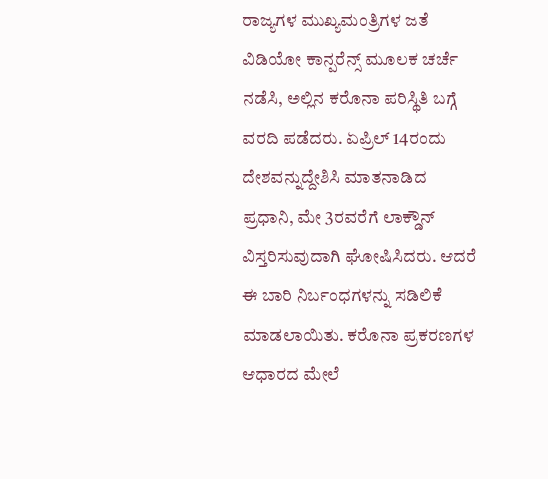ರಾಜ್ಯಗಳ ಮುಖ್ಯಮಂತ್ರಿಗಳ ಜತೆ ವಿಡಿಯೋ ಕಾನ್ಪರೆನ್ಸ್ ಮೂಲಕ ಚರ್ಚೆ ನಡೆಸಿ, ಅಲ್ಲಿನ ಕರೊನಾ ಪರಿಸ್ಥಿತಿ ಬಗ್ಗೆ ವರದಿ ಪಡೆದರು. ಏಪ್ರಿಲ್ 14ರಂದು ದೇಶವನ್ನುದ್ದೇಶಿಸಿ ಮಾತನಾಡಿದ ಪ್ರಧಾನಿ, ಮೇ 3ರವರೆಗೆ ಲಾಕ್ಡೌನ್ ವಿಸ್ತರಿಸುವುದಾಗಿ ಘೋಷಿಸಿದರು. ಆದರೆ ಈ ಬಾರಿ ನಿರ್ಬಂಧಗಳನ್ನು ಸಡಿಲಿಕೆ ಮಾಡಲಾಯಿತು. ಕರೊನಾ ಪ್ರಕರಣಗಳ ಆಧಾರದ ಮೇಲೆ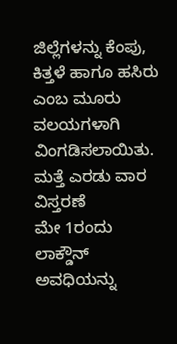ಜಿಲ್ಲೆಗಳನ್ನು ಕೆಂಪು, ಕಿತ್ತಳೆ ಹಾಗೂ ಹಸಿರು ಎಂಬ ಮೂರು ವಲಯಗಳಾಗಿ ವಿಂಗಡಿಸಲಾಯಿತು.
ಮತ್ತೆ ಎರಡು ವಾರ ವಿಸ್ತರಣೆ
ಮೇ 1ರಂದು ಲಾಕ್ಡೌನ್ ಅವಧಿಯನ್ನು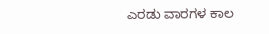ಎರಡು ವಾರಗಳ ಕಾಲ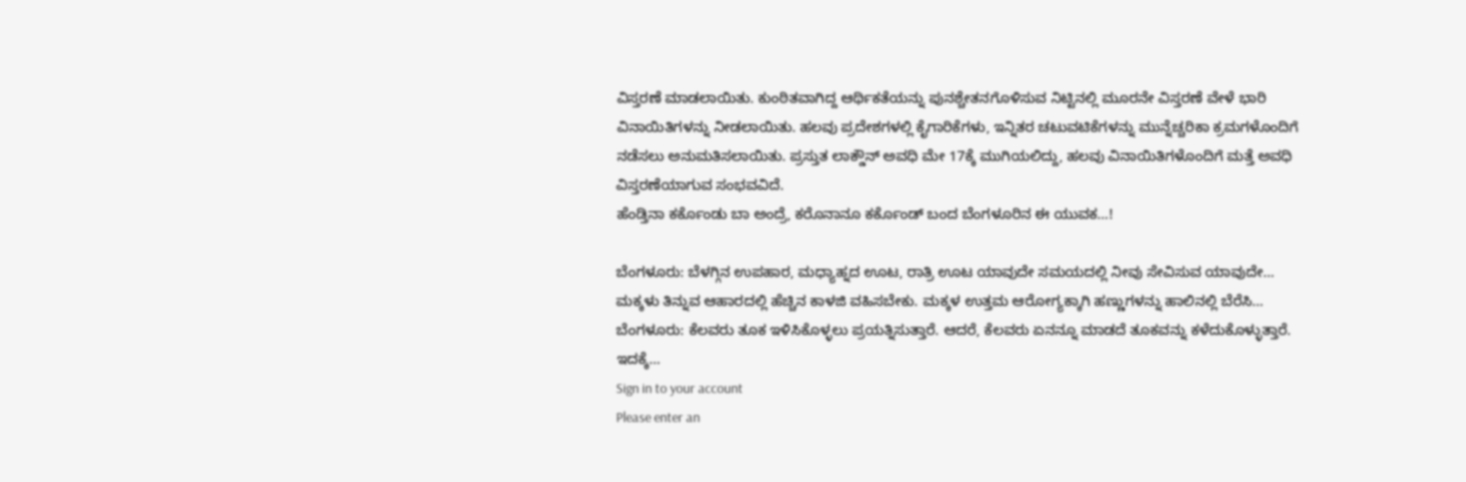ವಿಸ್ತರಣೆ ಮಾಡಲಾಯಿತು. ಕುಂಠಿತವಾಗಿದ್ದ ಆರ್ಥಿಕತೆಯನ್ನು ಪುನಶ್ಚೇತನಗೊಳಿಸುವ ನಿಟ್ಟಿನಲ್ಲಿ ಮೂರನೇ ವಿಸ್ತರಣೆ ವೇಳೆ ಭಾರಿ ವಿನಾಯಿತಿಗಳನ್ನು ನೀಡಲಾಯಿತು. ಹಲವು ಪ್ರದೇಶಗಳಲ್ಲಿ ಕೈಗಾರಿಕೆಗಳು, ಇನ್ನಿತರ ಚಟುವಟಿಕೆಗಳನ್ನು ಮುನ್ನೆಚ್ಚರಿಕಾ ಕ್ರಮಗಳೊಂದಿಗೆ ನಡೆಸಲು ಅನುಮತಿಸಲಾಯಿತು. ಪ್ರಸ್ತುತ ಲಾಕ್ಡೌನ್ ಅವಧಿ ಮೇ 17ಕ್ಕೆ ಮುಗಿಯಲಿದ್ದು, ಹಲವು ವಿನಾಯಿತಿಗಳೊಂದಿಗೆ ಮತ್ತೆ ಅವಧಿ ವಿಸ್ತರಣೆಯಾಗುವ ಸಂಭವವಿದೆ.
ಹೆಂಡ್ತಿನಾ ಕರ್ಕೊಂಡು ಬಾ ಅಂದ್ರೆ, ಕರೊನಾನೂ ಕರ್ಕೊಂಡ್‌ ಬಂದ ಬೆಂಗಳೂರಿನ ಈ ಯುವಕ…!

ಬೆಂಗಳೂರು: ಬೆಳಗ್ಗಿನ ಉಪಹಾರ, ಮಧ್ಯಾಹ್ನದ ಊಟ, ರಾತ್ರಿ ಊಟ ಯಾವುದೇ ಸಮಯದಲ್ಲಿ ನೀವು ಸೇವಿಸುವ ಯಾವುದೇ…
ಮಕ್ಕಳು ತಿನ್ನುವ ಆಹಾರದಲ್ಲಿ ಹೆಚ್ಚಿನ ಕಾಳಜಿ ವಹಿಸಬೇಕು. ಮಕ್ಕಳ ಉತ್ತಮ ಆರೋಗ್ಯಕ್ಕಾಗಿ ಹಣ್ಣುಗಳನ್ನು ಹಾಲಿನಲ್ಲಿ ಬೆರೆಸಿ…
ಬೆಂಗಳೂರು: ಕೆಲವರು ತೂಕ ಇಳಿಸಿಕೊಳ್ಳಲು ಪ್ರಯತ್ನಿಸುತ್ತಾರೆ. ಆದರೆ, ಕೆಲವರು ಏನನ್ನೂ ಮಾಡದೆ ತೂಕವನ್ನು ಕಳೆದುಕೊಳ್ಳುತ್ತಾರೆ. ಇದಕ್ಕೆ…
Sign in to your account
Please enter an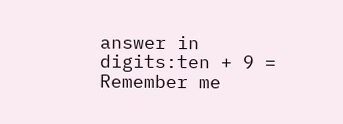answer in digits:ten + 9 =
Remember me